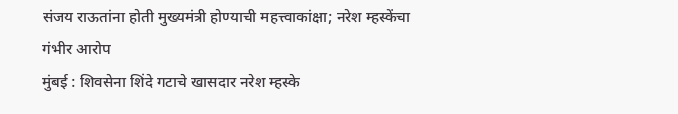संजय राऊतांना होती मुख्यमंत्री होण्याची महत्त्वाकांक्षा; नरेश म्हस्केंचा गंभीर आरोप
मुंबई : शिवसेना शिंदे गटाचे खासदार नरेश म्हस्के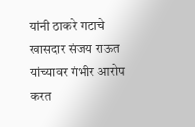यांनी ठाकरे गटाचे खासदार संजय राऊत यांच्यावर गंभीर आरोप करत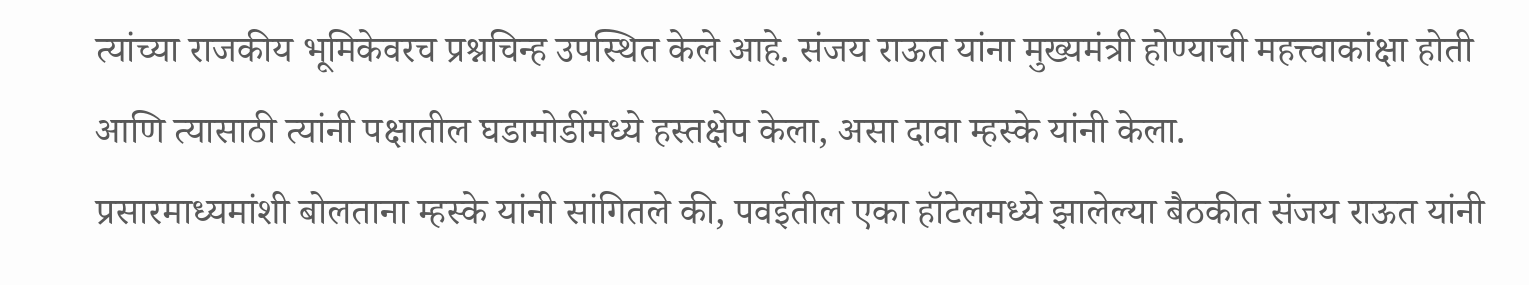त्यांच्या राजकीय भूमिकेवरच प्रश्नचिन्ह उपस्थित केले आहे. संजय राऊत यांना मुख्यमंत्री होण्याची महत्त्वाकांक्षा होती आणि त्यासाठी त्यांनी पक्षातील घडामोडींमध्ये हस्तक्षेप केला, असा दावा म्हस्के यांनी केला.
प्रसारमाध्यमांशी बोलताना म्हस्के यांनी सांगितले की, पवईतील एका हॉटेलमध्ये झालेल्या बैठकीत संजय राऊत यांनी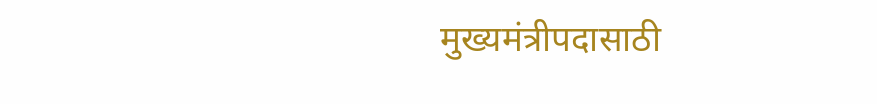मुख्यमंत्रीपदासाठी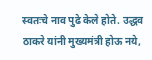स्वतःचे नाव पुढे केले होते. उद्धव ठाकरे यांनी मुख्यमंत्री होऊ नये,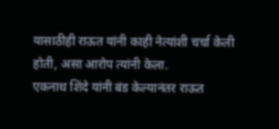यासाठीही राऊत यांनी काही नेत्यांशी चर्चा केली होती, असा आरोप त्यांनी केला.
एकनाथ शिंदे यांनी बंड केल्यानंतर राऊत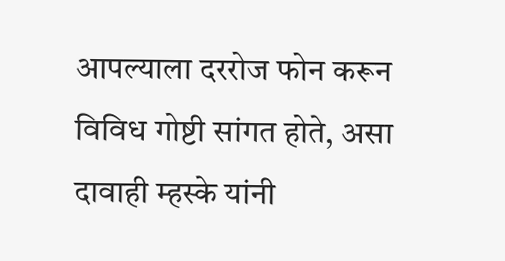आपल्याला दररोज फोन करून विविध गोष्टी सांगत होते, असा दावाही म्हस्के यांनी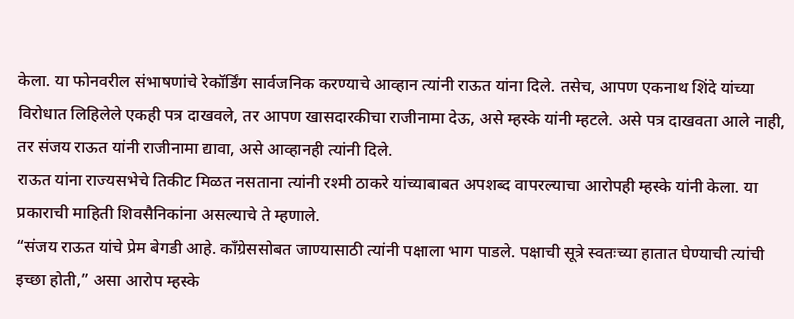केला. या फोनवरील संभाषणांचे रेकॉर्डिंग सार्वजनिक करण्याचे आव्हान त्यांनी राऊत यांना दिले. तसेच, आपण एकनाथ शिंदे यांच्या विरोधात लिहिलेले एकही पत्र दाखवले, तर आपण खासदारकीचा राजीनामा देऊ, असे म्हस्के यांनी म्हटले. असे पत्र दाखवता आले नाही, तर संजय राऊत यांनी राजीनामा द्यावा, असे आव्हानही त्यांनी दिले.
राऊत यांना राज्यसभेचे तिकीट मिळत नसताना त्यांनी रश्मी ठाकरे यांच्याबाबत अपशब्द वापरल्याचा आरोपही म्हस्के यांनी केला. या प्रकाराची माहिती शिवसैनिकांना असल्याचे ते म्हणाले.
“संजय राऊत यांचे प्रेम बेगडी आहे. काँग्रेससोबत जाण्यासाठी त्यांनी पक्षाला भाग पाडले. पक्षाची सूत्रे स्वतःच्या हातात घेण्याची त्यांची इच्छा होती,” असा आरोप म्हस्के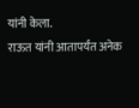यांनी केला.
राऊत यांनी आतापर्यंत अनेक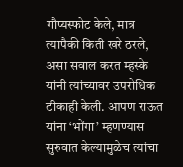गौप्यस्फोट केले, मात्र त्यापैकी किती खरे ठरले, असा सवाल करत म्हस्के यांनी त्यांच्यावर उपरोधिक टीकाही केली. आपण राऊत यांना ‘भोंगा’ म्हणण्यास सुरुवात केल्यामुळेच त्यांचा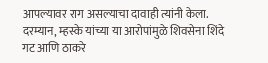आपल्यावर राग असल्याचा दावाही त्यांनी केला.
दरम्यान, म्हस्के यांच्या या आरोपांमुळे शिवसेना शिंदे गट आणि ठाकरे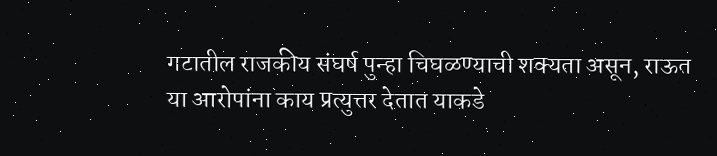गटातील राजकीय संघर्ष पुन्हा चिघळण्याची शक्यता असून, राऊत या आरोपांना काय प्रत्युत्तर देतात याकडे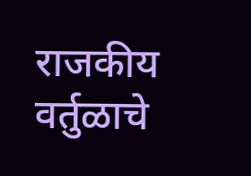राजकीय वर्तुळाचे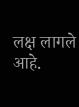लक्ष लागले आहे.